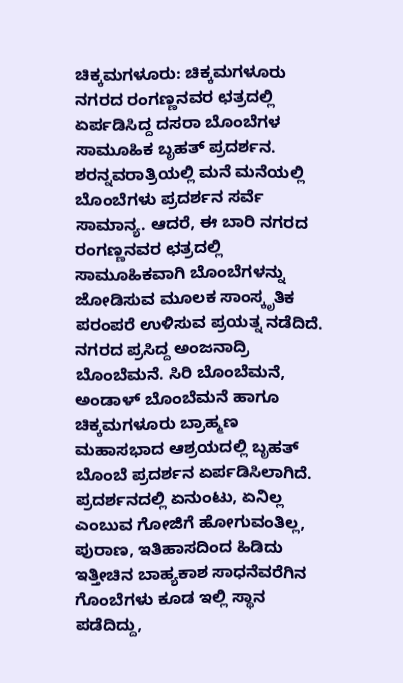ಚಿಕ್ಕಮಗಳೂರು: ಚಿಕ್ಕಮಗಳೂರು ನಗರದ ರಂಗಣ್ಣನವರ ಛತ್ರದಲ್ಲಿ ಏರ್ಪಡಿಸಿದ್ದ ದಸರಾ ಬೊಂಬೆಗಳ ಸಾಮೂಹಿಕ ಬೃಹತ್ ಪ್ರದರ್ಶನ.
ಶರನ್ನವರಾತ್ರಿಯಲ್ಲಿ ಮನೆ ಮನೆಯಲ್ಲಿ ಬೊಂಬೆಗಳು ಪ್ರದರ್ಶನ ಸರ್ವೆ ಸಾಮಾನ್ಯ. ಆದರೆ, ಈ ಬಾರಿ ನಗರದ ರಂಗಣ್ಣನವರ ಛತ್ರದಲ್ಲಿ ಸಾಮೂಹಿಕವಾಗಿ ಬೊಂಬೆಗಳನ್ನು ಜೋಡಿಸುವ ಮೂಲಕ ಸಾಂಸ್ಕೃತಿಕ ಪರಂಪರೆ ಉಳಿಸುವ ಪ್ರಯತ್ನ ನಡೆದಿದೆ.
ನಗರದ ಪ್ರಸಿದ್ದ ಅಂಜನಾದ್ರಿ ಬೊಂಬೆಮನೆ. ಸಿರಿ ಬೊಂಬೆಮನೆ, ಅಂಡಾಳ್ ಬೊಂಬೆಮನೆ ಹಾಗೂ ಚಿಕ್ಕಮಗಳೂರು ಬ್ರಾಹ್ಮಣ ಮಹಾಸಭಾದ ಆಶ್ರಯದಲ್ಲಿ ಬೃಹತ್ ಬೊಂಬೆ ಪ್ರದರ್ಶನ ಏರ್ಪಡಿಸಿಲಾಗಿದೆ.
ಪ್ರದರ್ಶನದಲ್ಲಿ ಏನುಂಟು, ಏನಿಲ್ಲ ಎಂಬುವ ಗೋಜಿಗೆ ಹೋಗುವಂತಿಲ್ಲ, ಪುರಾಣ, ಇತಿಹಾಸದಿಂದ ಹಿಡಿದು ಇತ್ತೀಚಿನ ಬಾಹ್ಯಕಾಶ ಸಾಧನೆವರೆಗಿನ ಗೊಂಬೆಗಳು ಕೂಡ ಇಲ್ಲಿ ಸ್ಥಾನ ಪಡೆದಿದ್ದು,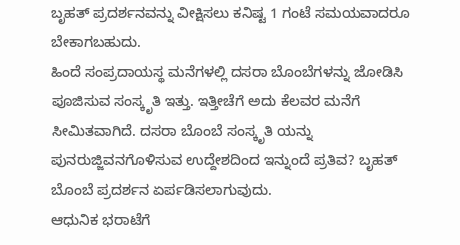ಬೃಹತ್ ಪ್ರದರ್ಶನವನ್ನು ವೀಕ್ಷಿಸಲು ಕನಿಷ್ಟ 1 ಗಂಟೆ ಸಮಯವಾದರೂ ಬೇಕಾಗಬಹುದು.
ಹಿಂದೆ ಸಂಪ್ರದಾಯಸ್ಥ ಮನೆಗಳಲ್ಲಿ ದಸರಾ ಬೊಂಬೆಗಳನ್ನು ಜೋಡಿಸಿ ಪೂಜಿಸುವ ಸಂಸ್ಕೃತಿ ಇತ್ತು. ಇತ್ತೀಚೆಗೆ ಅದು ಕೆಲವರ ಮನೆಗೆ ಸೀಮಿತವಾಗಿದೆ. ದಸರಾ ಬೊಂಬೆ ಸಂಸ್ಕೃತಿ ಯನ್ನು ಪುನರುಜ್ಜಿವನಗೊಳಿಸುವ ಉದ್ದೇಶದಿಂದ ಇನ್ನುಂದೆ ಪ್ರತಿವ? ಬೃಹತ್ ಬೊಂಬೆ ಪ್ರದರ್ಶನ ಏರ್ಪಡಿಸಲಾಗುವುದು.
ಆಧುನಿಕ ಭರಾಟೆಗೆ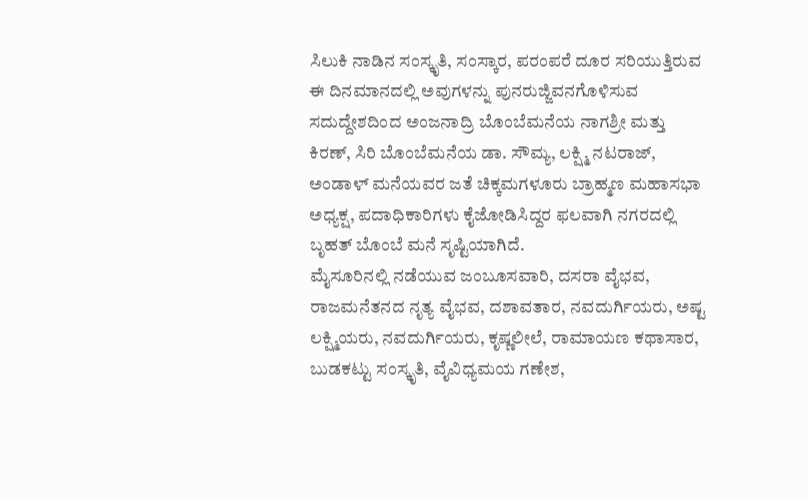ಸಿಲುಕಿ ನಾಡಿನ ಸಂಸ್ಕೃತಿ, ಸಂಸ್ಕಾರ, ಪರಂಪರೆ ದೂರ ಸರಿಯುತ್ತಿರುವ ಈ ದಿನಮಾನದಲ್ಲಿ ಅವುಗಳನ್ನು ಪುನರುಜ್ಜಿವನಗೊಳಿಸುವ ಸದುದ್ದೇಶದಿಂದ ಅಂಜನಾದ್ರಿ ಬೊಂಬೆಮನೆಯ ನಾಗಶ್ರೀ ಮತ್ತು ಕಿರಣ್, ಸಿರಿ ಬೊಂಬೆಮನೆಯ ಡಾ. ಸೌಮ್ಯ, ಲಕ್ಷ್ಮಿ ನಟರಾಜ್, ಅಂಡಾಳ್ ಮನೆಯವರ ಜತೆ ಚಿಕ್ಕಮಗಳೂರು ಬ್ರಾಹ್ಮಣ ಮಹಾಸಭಾ ಅಧ್ಯಕ್ಷ, ಪದಾಧಿಕಾರಿಗಳು ಕೈಜೋಡಿಸಿದ್ದರ ಫಲವಾಗಿ ನಗರದಲ್ಲಿ ಬೃಹತ್ ಬೊಂಬೆ ಮನೆ ಸೃಷ್ಟಿಯಾಗಿದೆ.
ಮೈಸೂರಿನಲ್ಲಿ ನಡೆಯುವ ಜಂಬೂಸವಾರಿ, ದಸರಾ ವೈಭವ, ರಾಜಮನೆತನದ ನೃತ್ಯ ವೈಭವ, ದಶಾವತಾರ, ನವದುರ್ಗಿಯರು, ಅಷ್ಟ ಲಕ್ಷ್ಮಿಯರು, ನವದುರ್ಗಿಯರು, ಕೃಷ್ಣಲೀಲೆ, ರಾಮಾಯಣ ಕಥಾಸಾರ, ಬುಡಕಟ್ಟು ಸಂಸ್ಕೃತಿ, ವೈವಿಧ್ಯಮಯ ಗಣೇಶ,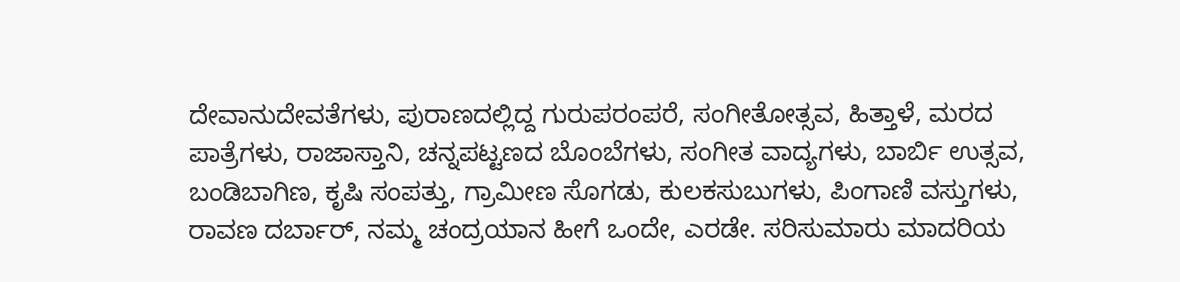ದೇವಾನುದೇವತೆಗಳು, ಪುರಾಣದಲ್ಲಿದ್ದ ಗುರುಪರಂಪರೆ, ಸಂಗೀತೋತ್ಸವ, ಹಿತ್ತಾಳೆ, ಮರದ ಪಾತ್ರೆಗಳು, ರಾಜಾಸ್ತಾನಿ, ಚನ್ನಪಟ್ಟಣದ ಬೊಂಬೆಗಳು, ಸಂಗೀತ ವಾದ್ಯಗಳು, ಬಾರ್ಬಿ ಉತ್ಸವ, ಬಂಡಿಬಾಗಿಣ, ಕೃಷಿ ಸಂಪತ್ತು, ಗ್ರಾಮೀಣ ಸೊಗಡು, ಕುಲಕಸುಬುಗಳು, ಪಿಂಗಾಣಿ ವಸ್ತುಗಳು, ರಾವಣ ದರ್ಬಾರ್, ನಮ್ಮ ಚಂದ್ರಯಾನ ಹೀಗೆ ಒಂದೇ, ಎರಡೇ. ಸರಿಸುಮಾರು ಮಾದರಿಯ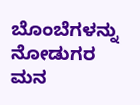ಬೊಂಬೆಗಳನ್ನು ನೋಡುಗರ ಮನ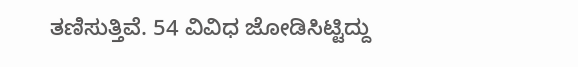ತಣಿಸುತ್ತಿವೆ. 54 ವಿವಿಧ ಜೋಡಿಸಿಟ್ಟಿದ್ದು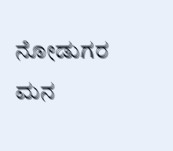ನೋಡುಗರ ಮನ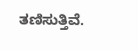ತಣಿಸುತ್ತಿವೆ.